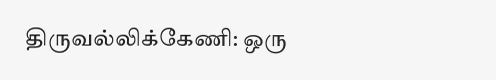திருவல்லிக்கேணி: ஒரு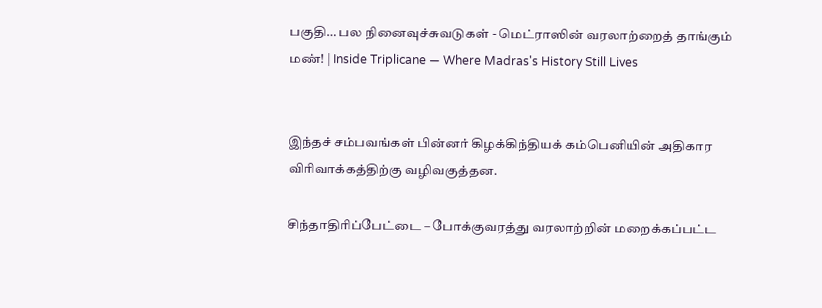பகுதி… பல நினைவுச்சுவடுகள் - மெட்ராஸின் வரலாற்றைத் தாங்கும் மண்! | Inside Triplicane — Where Madras's History Still Lives


இந்தச் சம்பவங்கள் பின்னர் கிழக்கிந்தியக் கம்பெனியின் அதிகார விரிவாக்கத்திற்கு வழிவகுத்தன.

சிந்தாதிரிப்பேட்டை – போக்குவரத்து வரலாற்றின் மறைக்கப்பட்ட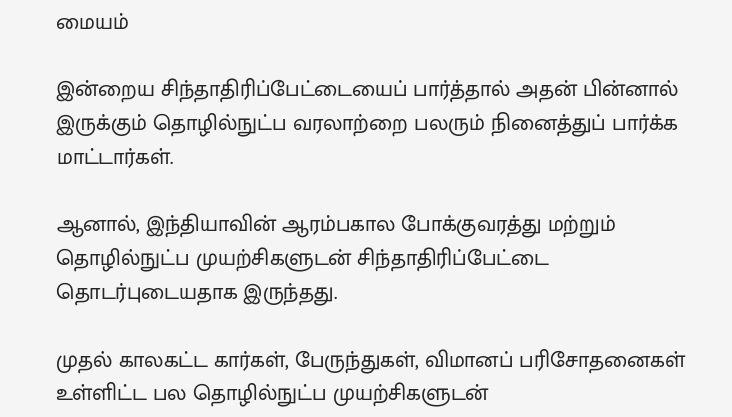மையம்

இன்றைய சிந்தாதிரிப்பேட்டையைப் பார்த்தால் அதன் பின்னால் இருக்கும் தொழில்நுட்ப வரலாற்றை பலரும் நினைத்துப் பார்க்க மாட்டார்கள்.

ஆனால், இந்தியாவின் ஆரம்பகால போக்குவரத்து மற்றும் தொழில்நுட்ப முயற்சிகளுடன் சிந்தாதிரிப்பேட்டை தொடர்புடையதாக இருந்தது.

முதல் காலகட்ட கார்கள், பேருந்துகள், விமானப் பரிசோதனைகள் உள்ளிட்ட பல தொழில்நுட்ப முயற்சிகளுடன்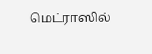மெட்ராஸில்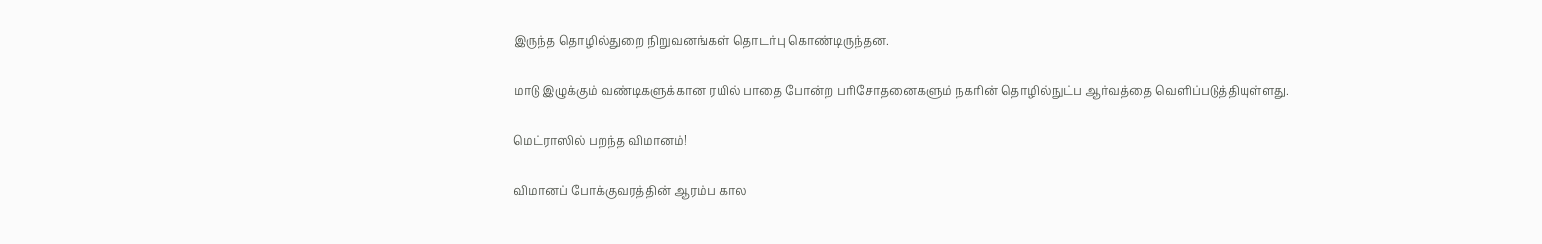இருந்த தொழில்துறை நிறுவனங்கள் தொடர்பு கொண்டிருந்தன.

மாடு இழுக்கும் வண்டிகளுக்கான ரயில் பாதை போன்ற பரிசோதனைகளும் நகரின் தொழில்நுட்ப ஆர்வத்தை வெளிப்படுத்தியுள்ளது.

மெட்ராஸில் பறந்த விமானம்!

விமானப் போக்குவரத்தின் ஆரம்ப கால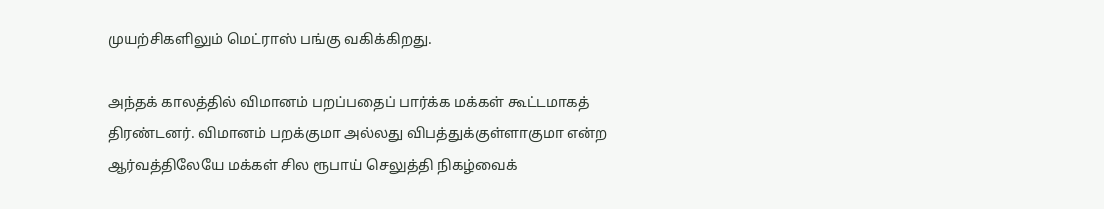முயற்சிகளிலும் மெட்ராஸ் பங்கு வகிக்கிறது.

அந்தக் காலத்தில் விமானம் பறப்பதைப் பார்க்க மக்கள் கூட்டமாகத் திரண்டனர். விமானம் பறக்குமா அல்லது விபத்துக்குள்ளாகுமா என்ற ஆர்வத்திலேயே மக்கள் சில ரூபாய் செலுத்தி நிகழ்வைக்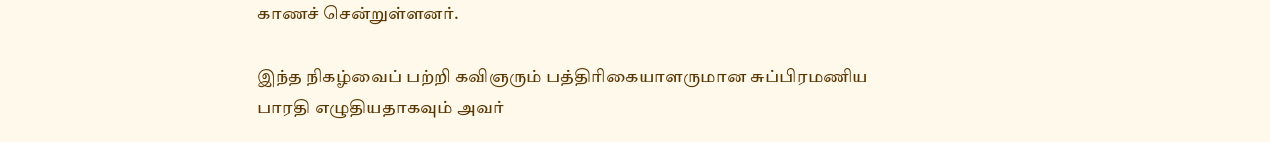காணச் சென்றுள்ளனர்.

இந்த நிகழ்வைப் பற்றி கவிஞரும் பத்திரிகையாளருமான சுப்பிரமணிய பாரதி எழுதியதாகவும் அவர்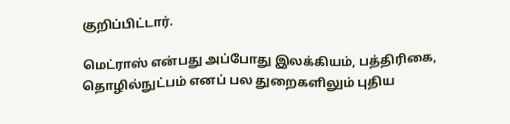குறிப்பிட்டார்.

மெட்ராஸ் என்பது அப்போது இலக்கியம், பத்திரிகை, தொழில்நுட்பம் எனப் பல துறைகளிலும் புதிய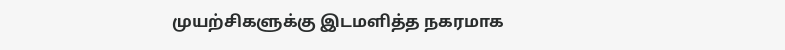முயற்சிகளுக்கு இடமளித்த நகரமாக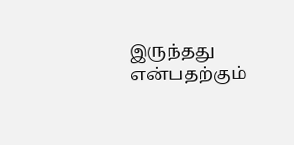இருந்தது என்பதற்கும்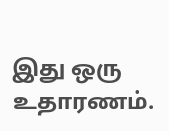இது ஒரு உதாரணம்.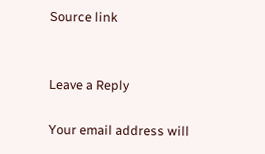Source link


Leave a Reply

Your email address will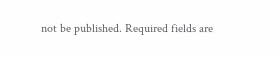not be published. Required fields are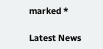marked *

Latest News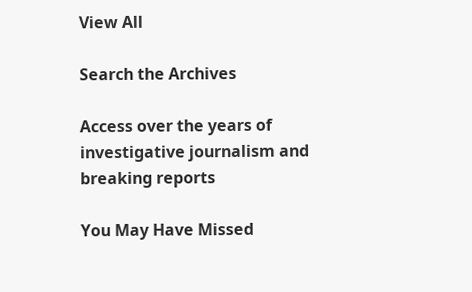View All

Search the Archives

Access over the years of investigative journalism and breaking reports

You May Have Missed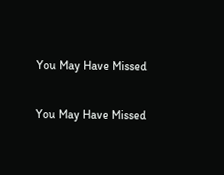You May Have Missed

You May Have Missed